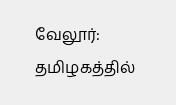வேலூர்: தமிழகத்தில்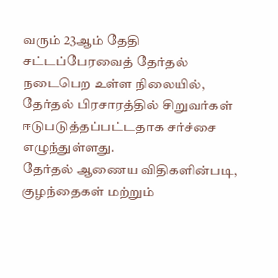வரும் 23ஆம் தேதி சட்டப்பேரவைத் தேர்தல் நடைபெற உள்ள நிலையில், தேர்தல் பிரசாரத்தில் சிறுவர்கள் ஈடுபடுத்தப்பட்டதாக சர்ச்சை எழுந்துள்ளது.
தேர்தல் ஆணைய விதிகளின்படி, குழந்தைகள் மற்றும்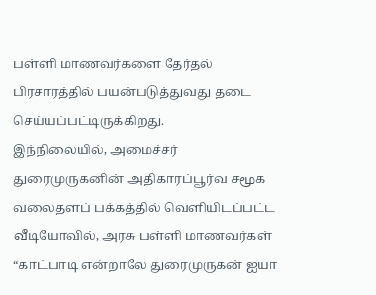பள்ளி மாணவர்களை தேர்தல் பிரசாரத்தில் பயன்படுத்துவது தடை செய்யப்பட்டிருக்கிறது.
இந்நிலையில், அமைச்சர் துரைமுருகனின் அதிகாரப்பூர்வ சமூக வலைதளப் பக்கத்தில் வெளியிடப்பட்ட வீடியோவில், அரசு பள்ளி மாணவர்கள் “காட்பாடி என்றாலே துரைமுருகன் ஐயா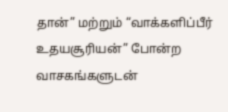தான்” மற்றும் “வாக்களிப்பீர் உதயசூரியன்” போன்ற வாசகங்களுடன்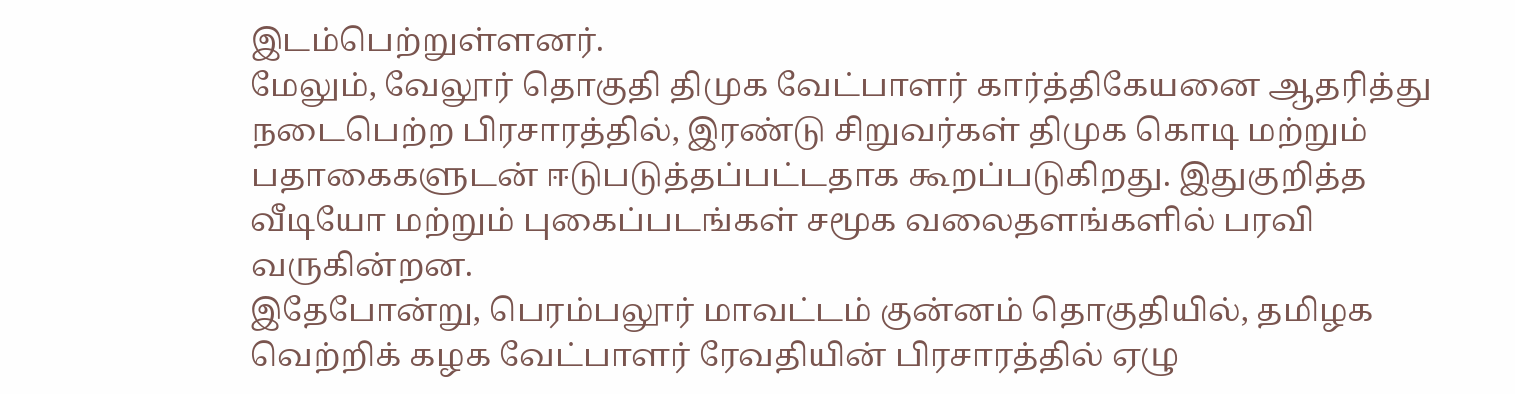இடம்பெற்றுள்ளனர்.
மேலும், வேலூர் தொகுதி திமுக வேட்பாளர் கார்த்திகேயனை ஆதரித்து நடைபெற்ற பிரசாரத்தில், இரண்டு சிறுவர்கள் திமுக கொடி மற்றும் பதாகைகளுடன் ஈடுபடுத்தப்பட்டதாக கூறப்படுகிறது. இதுகுறித்த வீடியோ மற்றும் புகைப்படங்கள் சமூக வலைதளங்களில் பரவி வருகின்றன.
இதேபோன்று, பெரம்பலூர் மாவட்டம் குன்னம் தொகுதியில், தமிழக வெற்றிக் கழக வேட்பாளர் ரேவதியின் பிரசாரத்தில் ஏழு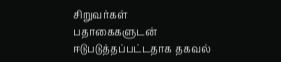சிறுவர்கள் பதாகைகளுடன் ஈடுபடுத்தப்பட்டதாக தகவல்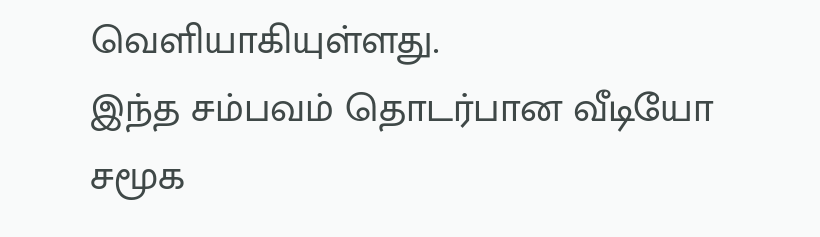வெளியாகியுள்ளது.
இந்த சம்பவம் தொடர்பான வீடியோ சமூக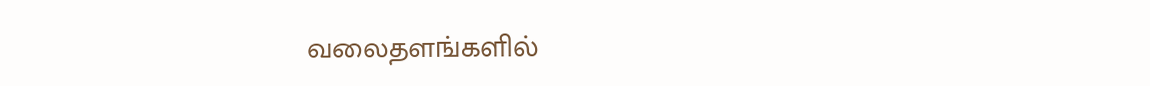வலைதளங்களில்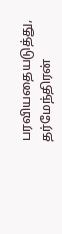பரவியதையடுத்து, தர்மேந்திரன்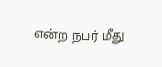என்ற நபர் மீது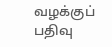வழக்குப் பதிவு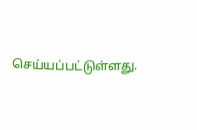செய்யப்பட்டுள்ளது.